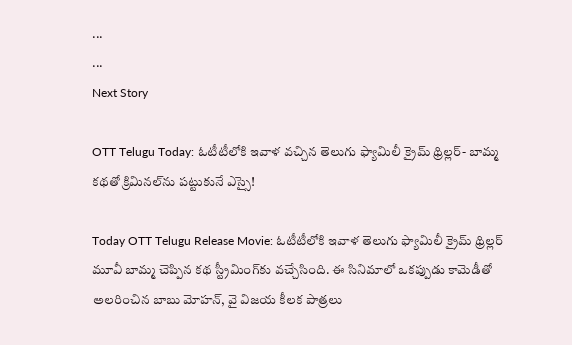...
...
Next Story

OTT Telugu Today: ఓటీటీలోకి ఇవాళ వచ్చిన తెలుగు ఫ్యామిలీ క్రైమ్ థ్రిల్లర్- బామ్మ కథతో క్రిమినల్‌ను పట్టుకునే ఎస్సై!

Today OTT Telugu Release Movie: ఓటీటీలోకి ఇవాళ తెలుగు ఫ్యామిలీ క్రైమ్ థ్రిల్లర్ మూవీ బామ్మ చెప్పిన కథ స్ట్రీమింగ్‌కు వచ్చేసింది. ఈ సినిమాలో ఒకప్పుడు కామెడీతో అలరించిన బాబు మోహన్, వై విజయ కీలక పాత్రలు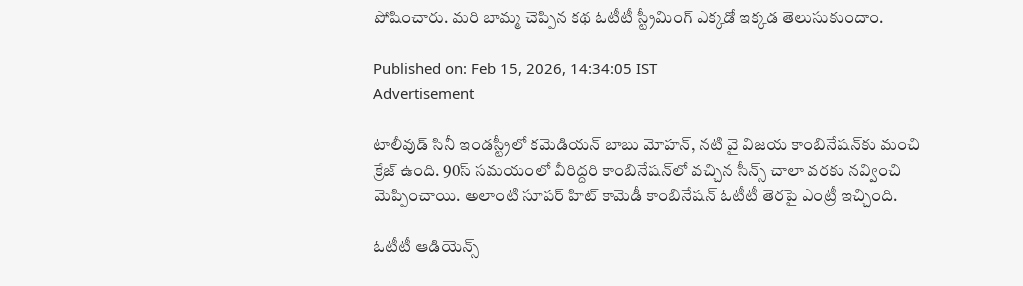పోషించారు. మరి బామ్మ చెప్పిన కథ ఓటీటీ స్ట్రీమింగ్ ఎక్కడో ఇక్కడ తెలుసుకుందాం.

Published on: Feb 15, 2026, 14:34:05 IST
Advertisement

టాలీవుడ్ సినీ ఇండస్ట్రీలో కమెడియన్ బాబు మోహన్, నటి వై విజయ కాంబినేషన్‌కు మంచి క్రేజ్ ఉంది. 90స్ సమయంలో వీరిద్దరి కాంబినేషన్‌లో వచ్చిన సీన్స్ చాలా వరకు నవ్వించి మెప్పించాయి. అలాంటి సూపర్ హిట్ కామెడీ కాంబినేషన్ ఓటీటీ తెరపై ఎంట్రీ ఇచ్చింది.

ఓటీటీ ఆడియెన్స్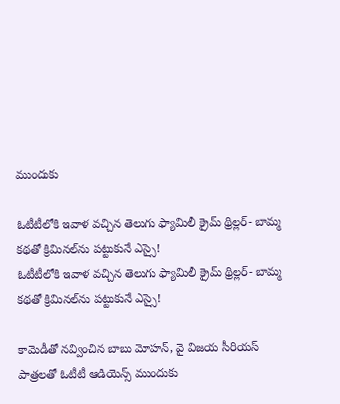ముందుకు

ఓటీటీలోకి ఇవాళ వచ్చిన తెలుగు ఫ్యామిలీ క్రైమ్ థ్రిల్లర్- బామ్మ కథతో క్రిమినల్‌ను పట్టుకునే ఎస్సై!
ఓటీటీలోకి ఇవాళ వచ్చిన తెలుగు ఫ్యామిలీ క్రైమ్ థ్రిల్లర్- బామ్మ కథతో క్రిమినల్‌ను పట్టుకునే ఎస్సై!

కామెడీతో నవ్వించిన బాబు మోహన్, వై విజయ సీరియస్ పాత్రలతో ఓటీటీ ఆడియెన్స్ ముందుకు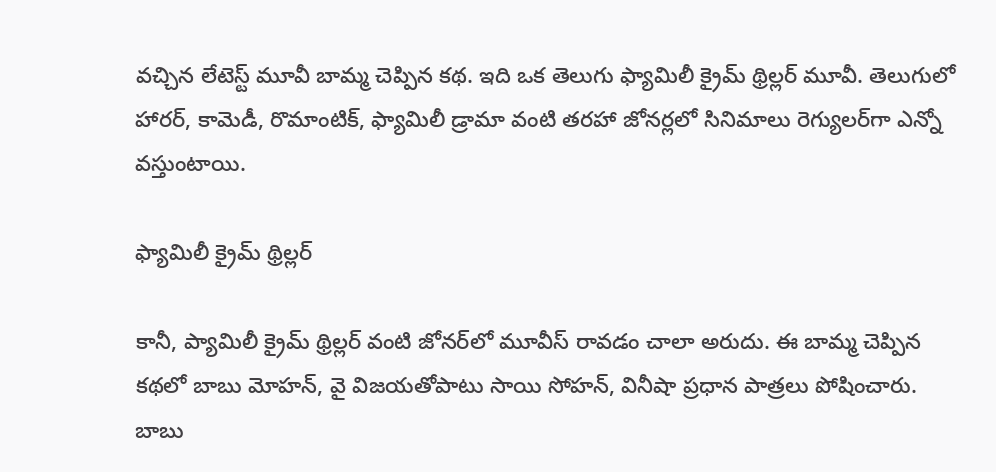వచ్చిన లేటెస్ట్ మూవీ బామ్మ చెప్పిన కథ. ఇది ఒక తెలుగు ఫ్యామిలీ క్రైమ్ థ్రిల్లర్ మూవీ. తెలుగులో హారర్, కామెడీ, రొమాంటిక్, ఫ్యామిలీ డ్రామా వంటి తరహా జోనర్లలో సినిమాలు రెగ్యులర్‌గా ఎన్నో వస్తుంటాయి.

ఫ్యామిలీ క్రైమ్ థ్రిల్లర్

కానీ, ప్యామిలీ క్రైమ్ థ్రిల్లర్ వంటి జోనర్‌లో మూవీస్ రావడం చాలా అరుదు. ఈ బామ్మ చెప్పిన కథలో బాబు మోహన్, వై విజయతోపాటు సాయి సోహన్, వినీషా ప్రధాన పాత్రలు పోషించారు. బాబు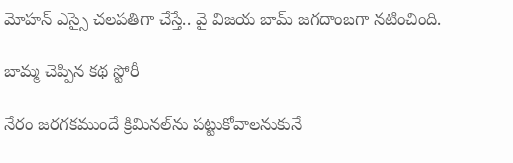మోహన్ ఎస్సై చలపతిగా చేస్తే.. వై విజయ బామ్ జగదాంబగా నటించింది.

బామ్మ చెప్పిన కథ స్టోరీ

నేరం జరగకముందే క్రిమినల్‌ను పట్టుకోవాలనుకునే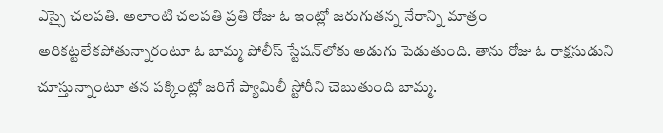ఎస్సై చలపతి. అలాంటి చలపతి ప్రతి రోజు ఓ ఇంట్లో జరుగుతన్న నేరాన్ని మాత్రం అరికట్టలేకపోతున్నారంటూ ఓ బామ్మ పోలీస్ స్టేషన్‌లోకు అడుగు పెడుతుంది. తాను రోజు ఓ రాక్షసుడుని చూస్తున్నాంటూ తన పక్కింట్లో జరిగే ప్యామిలీ స్టోరీని చెబుతుంది బామ్మ.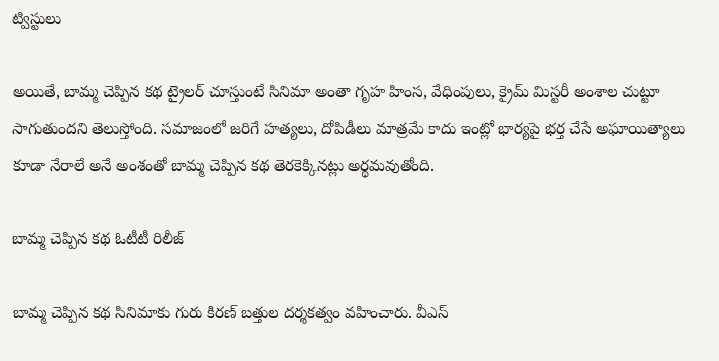ట్విస్టులు

అయితే, బామ్మ చెప్పిన కథ ట్రైలర్ చూస్తుంటే సినిమా అంతా గృహ హింస, వేధింపులు, క్రైమ్ మిస్టరీ అంశాల చుట్టూ సాగుతుందని తెలుస్తోంది. సమాజంలో జరిగే హత్యలు, దోపిడీలు మాత్రమే కాదు ఇంట్లో భార్యపై భర్త చేసే అఘాయిత్యాలు కూడా నేరాలే అనే అంశంతో బామ్మ చెప్పిన కథ తెరకెక్కినట్లు అర్థమవుతోంది.

బామ్మ చెప్పిన కథ ఓటీటీ రిలీజ్

బామ్మ చెప్పిన కథ సినిమాకు గురు కిరణ్ బత్తుల దర్శకత్వం వహించారు. వీఎస్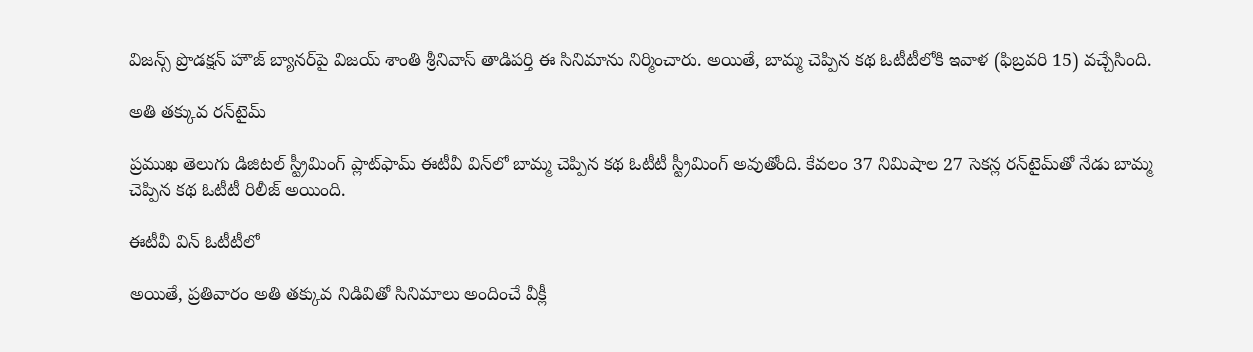విజన్స్ ప్రొడక్షన్ హౌజ్ బ్యానర్‌పై విజయ్ శాంతి శ్రీనివాస్ తాడిపర్తి ఈ సినిమాను నిర్మించారు. అయితే, బామ్మ చెప్పిన కథ ఓటీటీలోకి ఇవాళ (ఫిబ్రవరి 15) వచ్చేసింది.

అతి తక్కువ రన్‌టైమ్

ప్రముఖ తెలుగు డిజిటల్ స్ట్రీమింగ్ ప్లాట్‌ఫామ్ ఈటీవీ విన్‌లో బామ్మ చెప్పిన కథ ఓటీటీ స్ట్రీమింగ్ అవుతోంది. కేవలం 37 నిమిషాల 27 సెకన్ల రన్‌టైమ్‌తో నేడు బామ్మ చెప్పిన కథ ఓటీటీ రిలీజ్ అయింది.

ఈటీవీ విన్ ఓటీటీలో

అయితే, ప్రతివారం అతి తక్కువ నిడివితో సినిమాలు అందించే వీక్లీ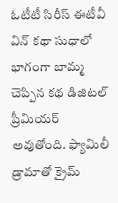ఓటీటీ సిరీస్ ఈటీవీ విన్ కథా సుధాలో భాగంగా బామ్మ చెప్పిన కథ డిజిటల్ ప్రీమియర్ అవుతోంది. ఫ్యామిలీ డ్రామాతో క్రైమ్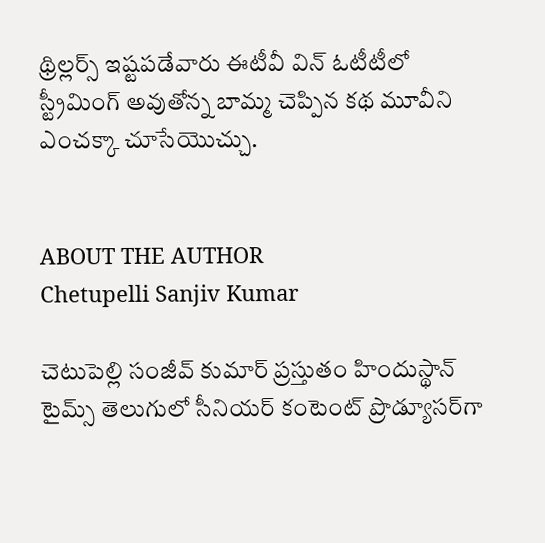థ్రిల్లర్స్ ఇష్టపడేవారు ఈటీవీ విన్ ఓటీటీలో స్ట్రీమింగ్ అవుతోన్న బామ్మ చెప్పిన కథ మూవీని ఎంచక్కా చూసేయొచ్చు.


ABOUT THE AUTHOR
Chetupelli Sanjiv Kumar

చెటుపెల్లి సంజీవ్ కుమార్ ప్రస్తుతం హిందుస్థాన్ టైమ్స్ తెలుగులో సీనియర్ కంటెంట్ ప్రొడ్యూసర్‌గా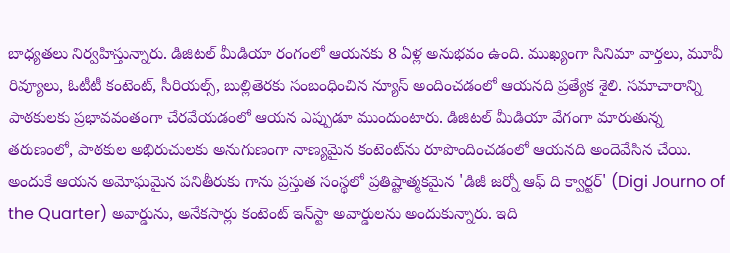బాధ్యతలు నిర్వహిస్తున్నారు. డిజిటల్ మీడియా రంగంలో ఆయనకు 8 ఏళ్ల అనుభవం ఉంది. ముఖ్యంగా సినిమా వార్తలు, మూవీ రివ్యూలు, ఓటీటీ కంటెంట్, సీరియల్స్, బుల్లితెరకు సంబంధించిన న్యూస్ అందించడంలో ఆయనది ప్రత్యేక శైలి. సమాచారాన్ని పాఠకులకు ప్రభావవంతంగా చేరవేయడంలో ఆయన ఎప్పుడూ ముందుంటారు. డిజిటల్ మీడియా వేగంగా మారుతున్న తరుణంలో, పాఠకుల అభిరుచులకు అనుగుణంగా నాణ్యమైన కంటెంట్‌ను రూపొందించడంలో ఆయనది అందెవేసిన చేయి. అందుకే ఆయన అమోఘమైన పనితీరుకు గాను ప్రస్తుత సంస్థలో ప్రతిష్టాత్మకమైన 'డిజీ జర్నో ఆఫ్ ది క్వార్టర్' (Digi Journo of the Quarter) అవార్డును, అనేకసార్లు కంటెంట్ ఇన్‌స్టా అవార్డులను అందుకున్నారు. ఇది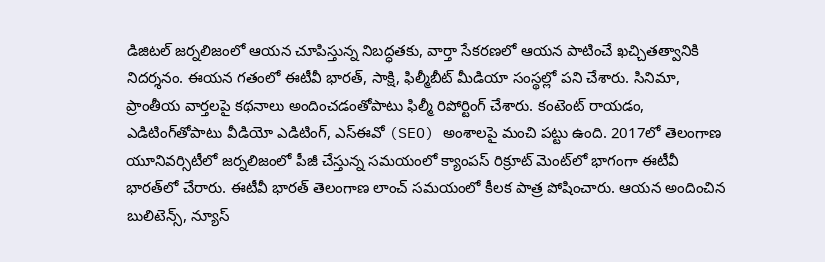డిజిటల్ జర్నలిజంలో ఆయన చూపిస్తున్న నిబద్ధతకు, వార్తా సేకరణలో ఆయన పాటించే ఖచ్చితత్వానికి నిదర్శనం. ఈయన గతంలో ఈటీవీ భారత్, సాక్షి, ఫిల్మీబీట్ మీడియా సంస్థల్లో పని చేశారు. సినిమా, ప్రాంతీయ వార్తలపై కథనాలు అందించడంతోపాటు ఫిల్మీ రిపోర్టింగ్ చేశారు. కంటెంట్ రాయడం, ఎడిటింగ్‌తోపాటు వీడియో ఎడిటింగ్, ఎస్‌ఈవో (SEO) అంశాలపై మంచి పట్టు ఉంది. 2017లో తెలంగాణ యూనివర్సిటీలో జర్నలిజంలో పీజీ చేస్తున్న సమయంలో క్యాంపస్ రిక్రూట్ మెంట్‌లో భాగంగా ఈటీవీ భారత్‌లో చేరారు. ఈటీవీ భారత్ తెలంగాణ లాంచ్ సమయంలో కీలక పాత్ర పోషించారు. ఆయన అందించిన బులిటెన్స్, న్యూస్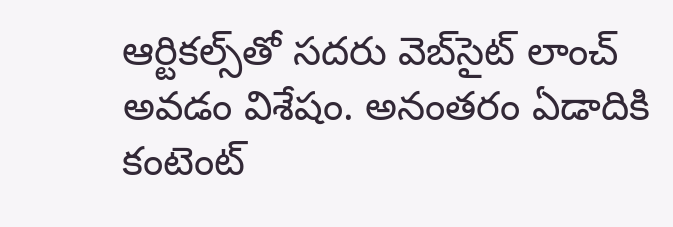ఆర్టికల్స్‌తో సదరు వెబ్‌సైట్ లాంచ్ అవడం విశేషం. అనంతరం ఏడాదికి కంటెంట్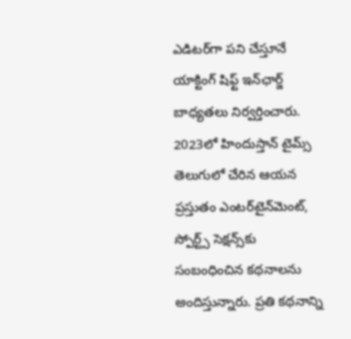ఎడిటర్‌గా పని చేస్తూనే యాక్టింగ్ షిఫ్ట్ ఇన్‌ఛార్జ్ బాధ్యతలు నిర్వర్తించారు. 2023లో హిందుస్తాన్ టైమ్స్ తెలుగులో చేరిన ఆయన ప్రస్తుతం ఎంటర్‌టైన్‌మెంట్, స్పోర్ట్స్ సెక్షన్స్‌కు సంబంధించిన కథనాలను అందిస్తున్నారు. ప్రతి కథనాన్ని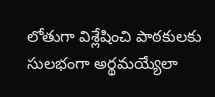లోతుగా విశ్లేషించి పాఠకులకు సులభంగా అర్థమయ్యేలా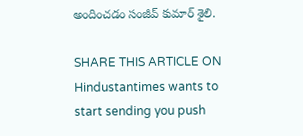అందించడం సంజీవ్ కుమార్ శైలి.

SHARE THIS ARTICLE ON
Hindustantimes wants to start sending you push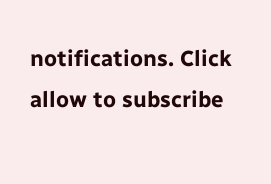notifications. Click allow to subscribe